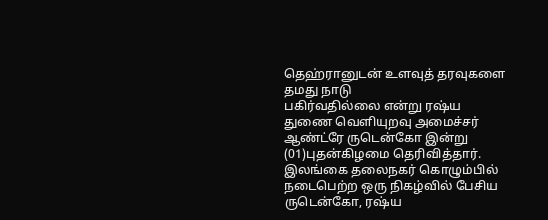தெஹ்ரானுடன் உளவுத் தரவுகளை தமது நாடு
பகிர்வதில்லை என்று ரஷ்ய துணை வெளியுறவு அமைச்சர் ஆண்ட்ரே ருடென்கோ இன்று (01)புதன்கிழமை தெரிவித்தார்.
இலங்கை தலைநகர் கொழும்பில் நடைபெற்ற ஒரு நிகழ்வில் பேசிய ருடென்கோ, ரஷ்ய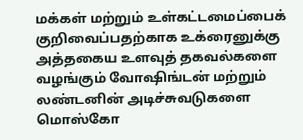மக்கள் மற்றும் உள்கட்டமைப்பைக் குறிவைப்பதற்காக உக்ரைனுக்கு அத்தகைய உளவுத் தகவல்களை வழங்கும் வோஷிங்டன் மற்றும் லண்டனின் அடிச்சுவடுகளை மொஸ்கோ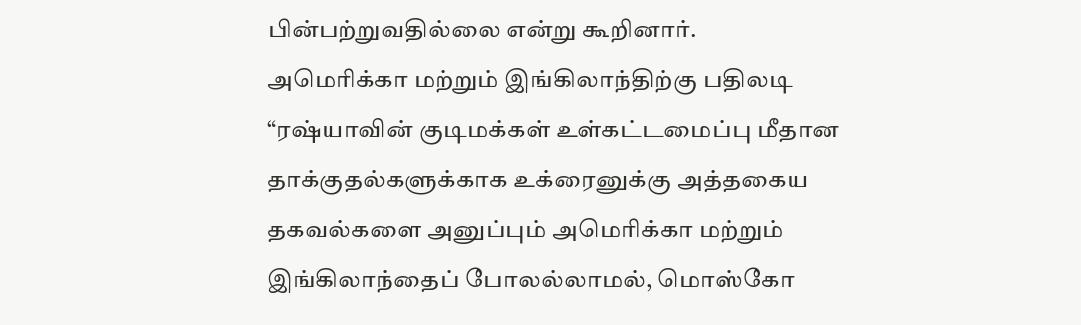பின்பற்றுவதில்லை என்று கூறினார்.
அமெரிக்கா மற்றும் இங்கிலாந்திற்கு பதிலடி
“ரஷ்யாவின் குடிமக்கள் உள்கட்டமைப்பு மீதான தாக்குதல்களுக்காக உக்ரைனுக்கு அத்தகைய தகவல்களை அனுப்பும் அமெரிக்கா மற்றும் இங்கிலாந்தைப் போலல்லாமல், மொஸ்கோ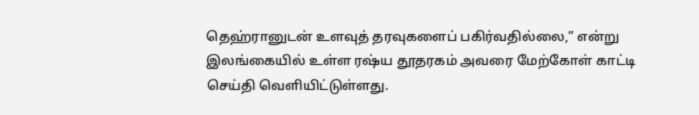தெஹ்ரானுடன் உளவுத் தரவுகளைப் பகிர்வதில்லை,” என்று இலங்கையில் உள்ள ரஷ்ய தூதரகம் அவரை மேற்கோள் காட்டி செய்தி வெளியிட்டுள்ளது.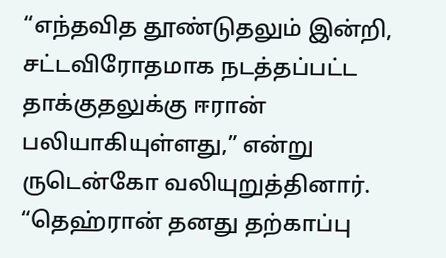“எந்தவித தூண்டுதலும் இன்றி, சட்டவிரோதமாக நடத்தப்பட்ட தாக்குதலுக்கு ஈரான் பலியாகியுள்ளது,” என்று ருடென்கோ வலியுறுத்தினார்.
“தெஹ்ரான் தனது தற்காப்பு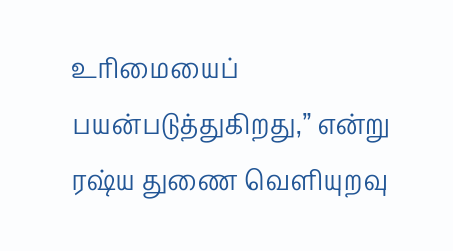உரிமையைப் பயன்படுத்துகிறது,” என்று ரஷ்ய துணை வெளியுறவு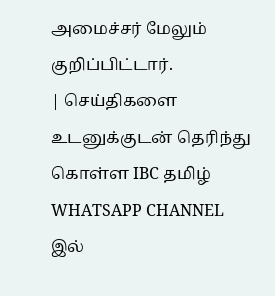அமைச்சர் மேலும் குறிப்பிட்டார்.
| செய்திகளை உடனுக்குடன் தெரிந்து கொள்ள IBC தமிழ் WHATSAPP CHANNEL இல்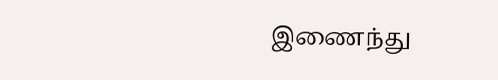இணைந்து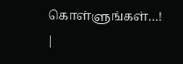கொள்ளுங்கள்…! |